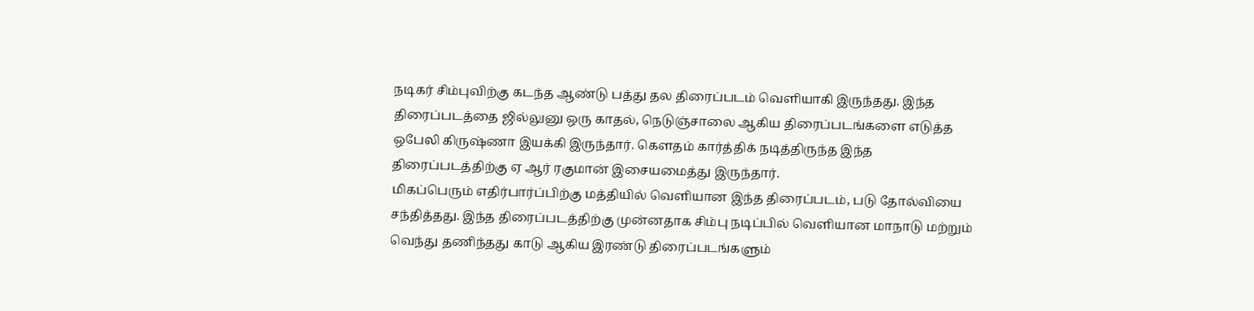நடிகர் சிம்புவிற்கு கடந்த ஆண்டு பத்து தல திரைப்படம் வெளியாகி இருந்தது. இந்த திரைப்படத்தை ஜில்லுனு ஒரு காதல், நெடுஞ்சாலை ஆகிய திரைப்படங்களை எடுத்த ஒபேலி கிருஷ்ணா இயக்கி இருந்தார். கௌதம் கார்த்திக் நடித்திருந்த இந்த திரைப்படத்திற்கு ஏ ஆர் ரகுமான் இசையமைத்து இருந்தார்.
மிகப்பெரும் எதிர்பார்ப்பிற்கு மத்தியில் வெளியான இந்த திரைப்படம், படு தோல்வியை சந்தித்தது. இந்த திரைப்படத்திற்கு முன்னதாக சிம்பு நடிப்பில் வெளியான மாநாடு மற்றும் வெந்து தணிந்தது காடு ஆகிய இரண்டு திரைப்படங்களும்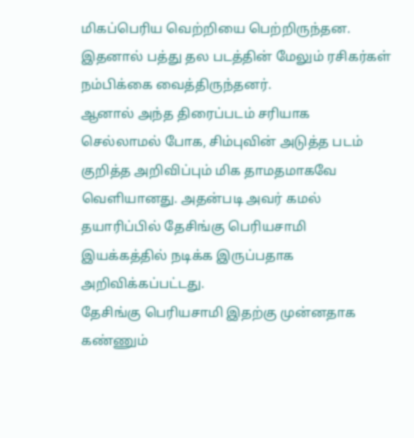மிகப்பெரிய வெற்றியை பெற்றிருந்தன. இதனால் பத்து தல படத்தின் மேலும் ரசிகர்கள் நம்பிக்கை வைத்திருந்தனர்.
ஆனால் அந்த திரைப்படம் சரியாக செல்லாமல் போக, சிம்புவின் அடுத்த படம் குறித்த அறிவிப்பும் மிக தாமதமாகவே வெளியானது. அதன்படி அவர் கமல் தயாரிப்பில் தேசிங்கு பெரியசாமி இயக்கத்தில் நடிக்க இருப்பதாக அறிவிக்கப்பட்டது.
தேசிங்கு பெரியசாமி இதற்கு முன்னதாக கண்ணும்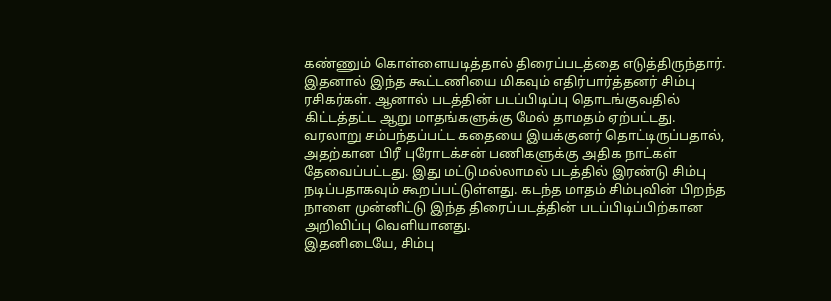கண்ணும் கொள்ளையடித்தால் திரைப்படத்தை எடுத்திருந்தார். இதனால் இந்த கூட்டணியை மிகவும் எதிர்பார்த்தனர் சிம்பு ரசிகர்கள். ஆனால் படத்தின் படப்பிடிப்பு தொடங்குவதில் கிட்டத்தட்ட ஆறு மாதங்களுக்கு மேல் தாமதம் ஏற்பட்டது.
வரலாறு சம்பந்தப்பட்ட கதையை இயக்குனர் தொட்டிருப்பதால், அதற்கான பிரீ புரோடக்சன் பணிகளுக்கு அதிக நாட்கள் தேவைப்பட்டது. இது மட்டுமல்லாமல் படத்தில் இரண்டு சிம்பு நடிப்பதாகவும் கூறப்பட்டுள்ளது. கடந்த மாதம் சிம்புவின் பிறந்த நாளை முன்னிட்டு இந்த திரைப்படத்தின் படப்பிடிப்பிற்கான அறிவிப்பு வெளியானது.
இதனிடையே, சிம்பு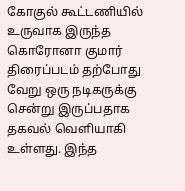கோகுல் கூட்டணியில் உருவாக இருந்த கொரோனா குமார் திரைப்படம் தற்போது வேறு ஒரு நடிகருக்கு சென்று இருப்பதாக தகவல் வெளியாகி உள்ளது. இந்த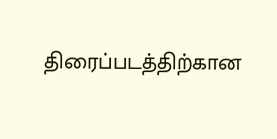திரைப்படத்திற்கான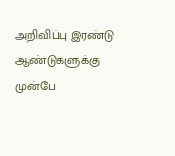அறிவிப்பு இரண்டு ஆண்டுகளுக்கு முன்பே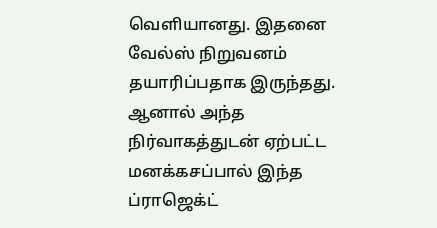வெளியானது. இதனை வேல்ஸ் நிறுவனம் தயாரிப்பதாக இருந்தது. ஆனால் அந்த நிர்வாகத்துடன் ஏற்பட்ட மனக்கசப்பால் இந்த ப்ராஜெக்ட்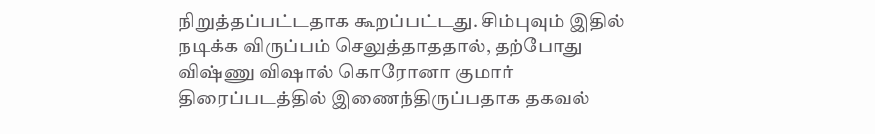நிறுத்தப்பட்டதாக கூறப்பட்டது. சிம்புவும் இதில் நடிக்க விருப்பம் செலுத்தாததால், தற்போது விஷ்ணு விஷால் கொரோனா குமார் திரைப்படத்தில் இணைந்திருப்பதாக தகவல்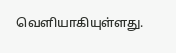வெளியாகியுள்ளது.